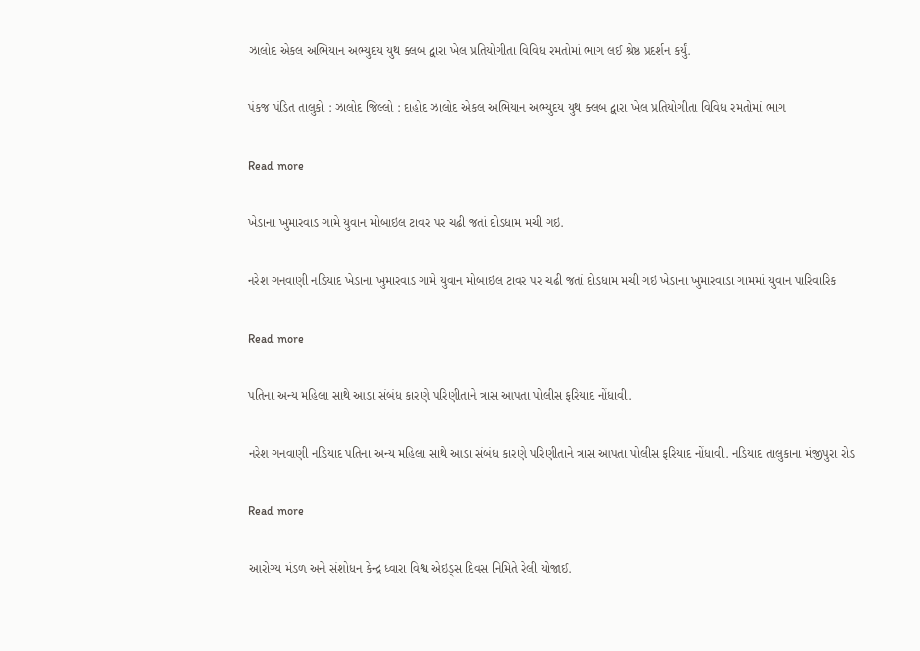ઝાલોદ એકલ અભિયાન અભ્યુદય યુથ ક્લબ દ્વારા ખેલ પ્રતિયોગીતા વિવિધ રમતોમાં ભાગ લઈ શ્રેષ્ઠ પ્રદર્શન કર્યું.

પંકજ પંડિત તાલુકો : ઝાલોદ જિલ્લો : દાહોદ ઝાલોદ એકલ અભિયાન અભ્યુદય યુથ ક્લબ દ્વારા ખેલ પ્રતિયોગીતા વિવિધ રમતોમાં ભાગ

Read more

ખેડાના ખુમારવાડ ગામે યુવાન મોબાઇલ ટાવર પર ચઢી જતાં દોડધામ મચી ગઇ.

નરેશ ગનવાણી નડિયાદ ખેડાના ખુમારવાડ ગામે યુવાન મોબાઇલ ટાવર પર ચઢી જતાં દોડધામ મચી ગઇ ખેડાના ખુમારવાડા ગામમાં યુવાન પારિવારિક

Read more

પતિના અન્ય મહિલા સાથે આડા સંબંધ કારણે પરિણીતાને ત્રાસ આપતા પોલીસ ફરિયાદ નોંધાવી.

નરેશ ગનવાણી નડિયાદ પતિના અન્ય મહિલા સાથે આડા સંબંધ કારણે પરિણીતાને ત્રાસ આપતા પોલીસ ફરિયાદ નોંધાવી. નડિયાદ તાલુકાના મંજીપુરા રોડ

Read more

આરોગ્ય મંડળ અને સંશોધન કેન્દ્ર ધ્વારા વિશ્વ એઇડ્સ દિવસ નિમિતે રેલી યોજાઈ.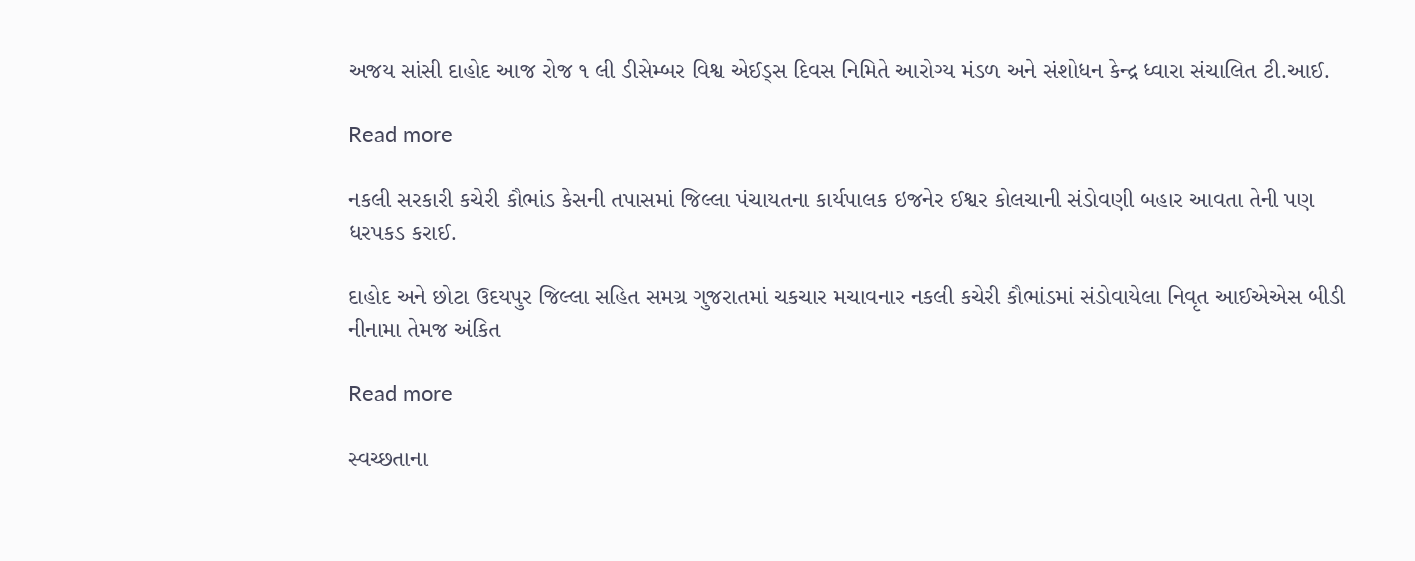અજય સાંસી દાહોદ આજ રોજ ૧ લી ડીસેમ્બર વિશ્વ એઈડ્સ દિવસ નિમિતે આરોગ્ય મંડળ અને સંશોધન કેન્દ્ર ધ્વારા સંચાલિત ટી.આઈ.

Read more

નકલી સરકારી કચેરી કૌભાંડ કેસની તપાસમાં જિલ્લા પંચાયતના કાર્યપાલક ઇજનેર ઈશ્વર કોલચાની સંડોવણી બહાર આવતા તેની પણ ધરપકડ કરાઈ.

દાહોદ અને છોટા ઉદયપુર જિલ્લા સહિત સમગ્ર ગુજરાતમાં ચકચાર મચાવનાર નકલી કચેરી કૌભાંડમાં સંડોવાયેલા નિવૃત આઈએએસ બીડી નીનામા તેમજ અંકિત

Read more

સ્વચ્છતાના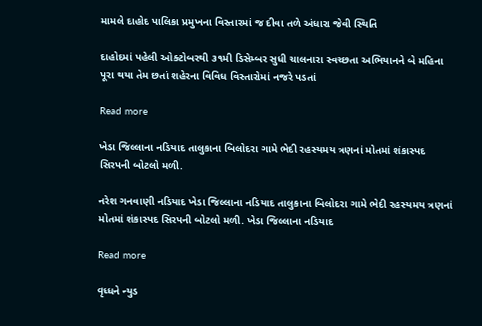મામલે દાહોદ પાલિકા પ્રમુખના વિસ્તારમાં જ દીવા તળે અંધારા જેવી સ્થિતિ

દાહોદમાં પહેલી ઓક્ટોબરથી ૩૧મી ડિસેમ્બર સુધી ચાલનારા સ્વચ્છતા અભિયાનને બે મહિના પૂરા થયા તેમ છતાં શહેરના વિવિધ વિસ્તારોમાં નજરે પડતાં

Read more

ખેડા જિલ્લાના નડિયાદ તાલુકાના બિલોદરા ગામે ભેદી રહસ્યમય ત્રણનાં મોતમાં શંકાસ્પદ સિરપની બોટલો મળી.

નરેશ ગનવાણી નડિયાદ ખેડા જિલ્લાના નડિયાદ તાલુકાના બિલોદરા ગામે ભેદી રહસ્યમય ત્રણનાં મોતમાં શંકાસ્પદ સિરપની બોટલો મળી. ખેડા જિલ્લાના નડિયાદ

Read more

વૃધ્ધને ન્યુડ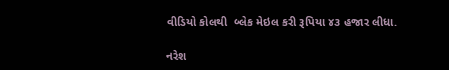વીડિયો કોલથી  બ્લેક મેઇલ કરી રૂપિયા ૪૩ હજાર લીધા.

નરેશ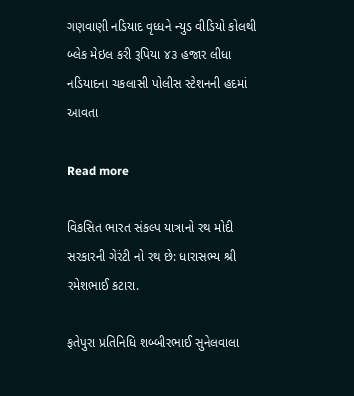ગણવાણી નડિયાદ વૃધ્ધને ન્યુડ વીડિયો કોલથી  બ્લેક મેઇલ કરી રૂપિયા ૪૩ હજાર લીધા નડિયાદના ચકલાસી પોલીસ સ્ટેશનની હદમાં આવતા

Read more

વિકસિત ભારત સંકલ્પ યાત્રાનો રથ મોદી સરકારની ગેરંટી નો રથ છે: ધારાસભ્ય શ્રી રમેશભાઈ કટારા.

ફતેપુરા પ્રતિનિધિ શબ્બીરભાઈ સુનેલવાલા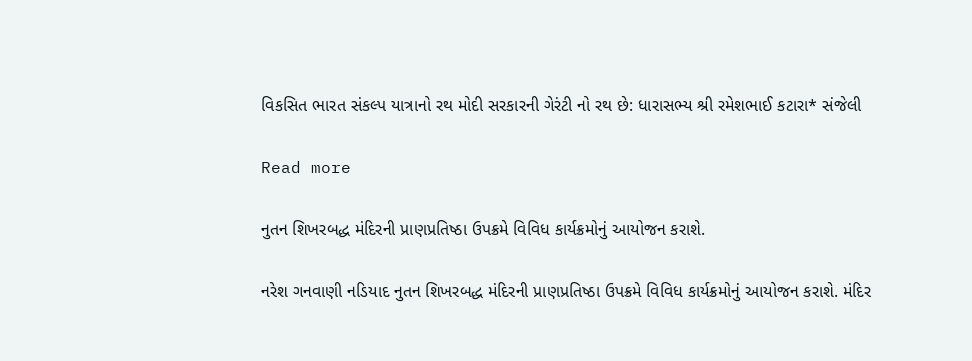વિકસિત ભારત સંકલ્પ યાત્રાનો રથ મોદી સરકારની ગેરંટી નો રથ છે: ધારાસભ્ય શ્રી રમેશભાઈ કટારા* સંજેલી

Read more

નુતન શિખરબદ્ધ મંદિરની પ્રાણપ્રતિષ્ઠા ઉપક્રમે વિવિધ કાર્યક્રમોનું આયોજન કરાશે.

નરેશ ગનવાણી નડિયાદ નુતન શિખરબદ્ધ મંદિરની પ્રાણપ્રતિષ્ઠા ઉપક્રમે વિવિધ કાર્યક્રમોનું આયોજન કરાશે. મંદિર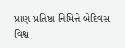પ્રાણ પ્રતિષ્ઠા નિમિત્તે બેદિવસ વિશ્વ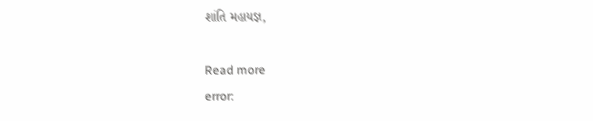શાંતિ મહાયજ્ઞ,

Read more
error: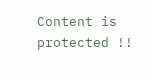Content is protected !!